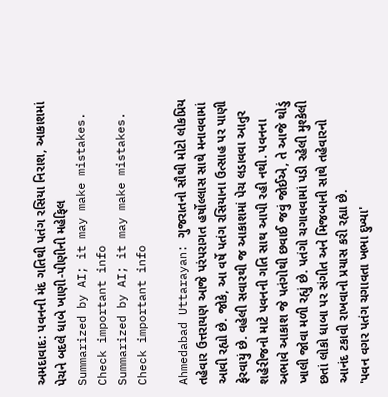અમદાવાદ: પવનની મંદ ગતિથી પતંગ રસિયા નિરાશ, આકાશમાં પેચને બદલે ધાબે ખાણી-પીણીની મહેફિલ
Summarized by AI; it may make mistakes. Check important info
Summarized by AI; it may make mistakes. Check important info

Ahmedabad Uttarayan: ગુજરાતનો સૌથી મોટો લોકપ્રિય તહેવાર ઉત્તરાયણ આજે પરંપરાગત હર્ષોલ્લાસ સાથે મનાવવામાં આવી રહ્યો છે. જોકે, આ વર્ષે પતંગ રસિયાના ઉત્સાહ પર પાણી ફેરવાયું છે. વહેલી સવારથી જ આકાશમાં પેચ લડાવવા આતુર શહેરીજનો માટે પવનની ગતિ સાથ આપી રહી નથી. પવનના અભાવે આકાશ જે પતંગોથી છવાઈ જવું જોઈએ, તે આજે થોડું ખાલી જોવા મળી રહ્યું છે. પતંગો ચગાવવામાં પડી રહેલી મુશ્કેલી છતાં લોકો ધાબા પર સંગીત અને મિજબાની સાથે તહેવારનો આનંદ ટકાવી રાખવાનો પ્રયાસ કરી રહ્યા છે.
'પવન વગર પતંગ ચગાવતા ખભા દુખ્યા'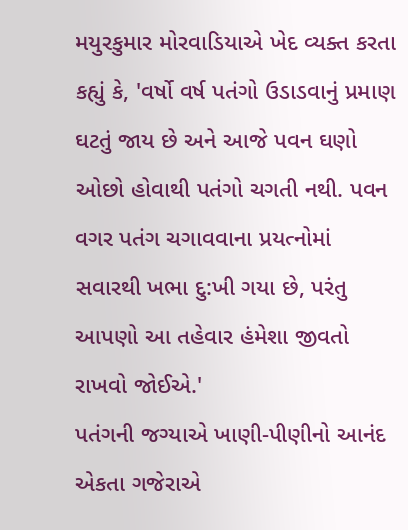મયુરકુમાર મોરવાડિયાએ ખેદ વ્યક્ત કરતા કહ્યું કે, 'વર્ષો વર્ષ પતંગો ઉડાડવાનું પ્રમાણ ઘટતું જાય છે અને આજે પવન ઘણો ઓછો હોવાથી પતંગો ચગતી નથી. પવન વગર પતંગ ચગાવવાના પ્રયત્નોમાં સવારથી ખભા દુ:ખી ગયા છે, પરંતુ આપણો આ તહેવાર હંમેશા જીવતો રાખવો જોઈએ.'
પતંગની જગ્યાએ ખાણી-પીણીનો આનંદ
એકતા ગજેરાએ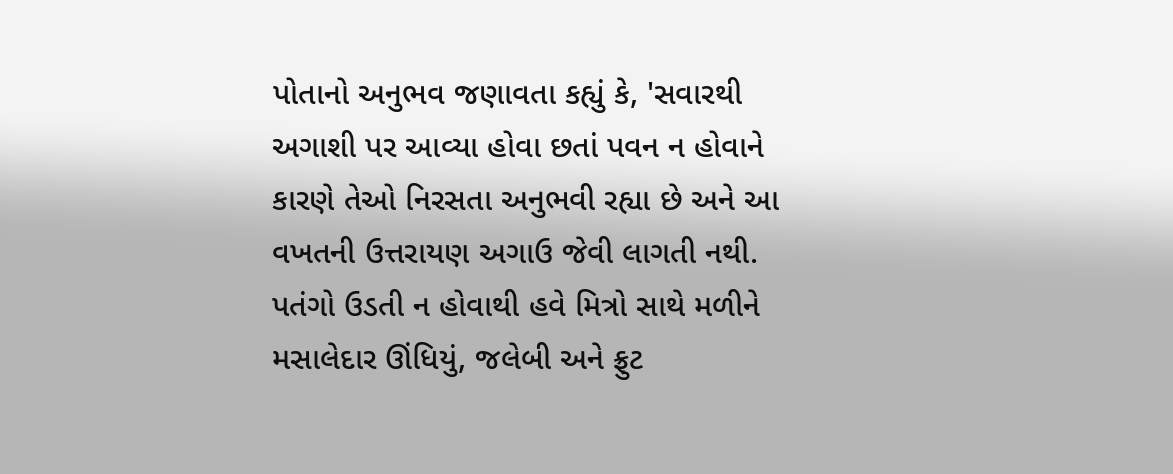પોતાનો અનુભવ જણાવતા કહ્યું કે, 'સવારથી અગાશી પર આવ્યા હોવા છતાં પવન ન હોવાને કારણે તેઓ નિરસતા અનુભવી રહ્યા છે અને આ વખતની ઉત્તરાયણ અગાઉ જેવી લાગતી નથી. પતંગો ઉડતી ન હોવાથી હવે મિત્રો સાથે મળીને મસાલેદાર ઊંધિયું, જલેબી અને ફ્રુટ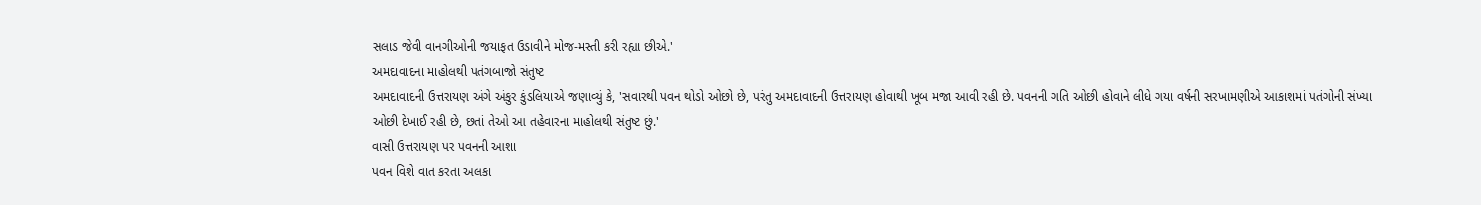સલાડ જેવી વાનગીઓની જયાફત ઉડાવીને મોજ-મસ્તી કરી રહ્યા છીએ.'
અમદાવાદના માહોલથી પતંગબાજો સંતુષ્ટ
અમદાવાદની ઉત્તરાયણ અંગે અંકુર કુંડલિયાએ જણાવ્યું કે, 'સવારથી પવન થોડો ઓછો છે, પરંતુ અમદાવાદની ઉત્તરાયણ હોવાથી ખૂબ મજા આવી રહી છે. પવનની ગતિ ઓછી હોવાને લીધે ગયા વર્ષની સરખામણીએ આકાશમાં પતંગોની સંખ્યા ઓછી દેખાઈ રહી છે, છતાં તેઓ આ તહેવારના માહોલથી સંતુષ્ટ છું.'
વાસી ઉત્તરાયણ પર પવનની આશા
પવન વિશે વાત કરતા અલકા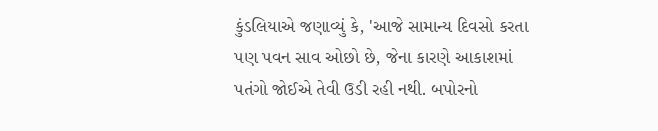કુંડલિયાએ જણાવ્યું કે, 'આજે સામાન્ય દિવસો કરતા પણ પવન સાવ ઓછો છે, જેના કારણે આકાશમાં પતંગો જોઈએ તેવી ઉડી રહી નથી. બપોરનો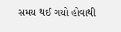સમય થઈ ગયો હોવાથી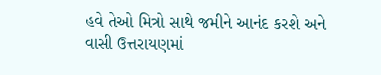હવે તેઓ મિત્રો સાથે જમીને આનંદ કરશે અને વાસી ઉત્તરાયણમાં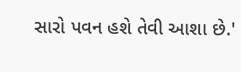સારો પવન હશે તેવી આશા છે.'